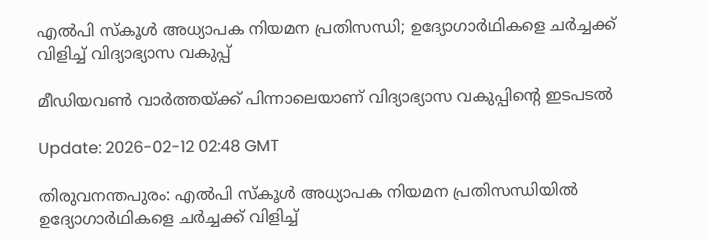എൽപി സ്കൂൾ അധ്യാപക നിയമന പ്രതിസന്ധി; ഉദ്യോഗാർഥികളെ ചർച്ചക്ക് വിളിച്ച് വിദ്യാഭ്യാസ വകുപ്പ്

മീഡിയവൺ വാർത്തയ്ക്ക് പിന്നാലെയാണ് വിദ്യാഭ്യാസ വകുപ്പിന്റെ ഇടപടൽ

Update: 2026-02-12 02:48 GMT

തിരുവനന്തപുരം: എൽപി സ്കൂൾ അധ്യാപക നിയമന പ്രതിസന്ധിയിൽ ഉദ്യോഗാർഥികളെ ചർച്ചക്ക് വിളിച്ച്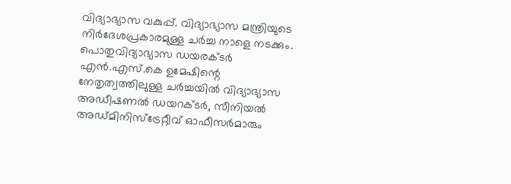വിദ്യാഭ്യാസ വകുപ്പ്. വിദ്യാഭ്യാസ മന്ത്രിയുടെ നിർദേശപ്രകാരമുള്ള ചർച്ച നാളെ നടക്കും. പൊതുവിദ്യാഭ്യാസ ഡയരക്ടർ എൻ.എസ്.കെ ഉമേഷിന്റെ നേതൃത്വത്തിലുള്ള ചർച്ചയിൽ വിദ്യാഭ്യാസ അഡീഷണൽ ഡയറക്ടർ, സീനിയൽ അഡ്മിനിസ്ട്രേറ്റീവ് ഓഫീസർമാരും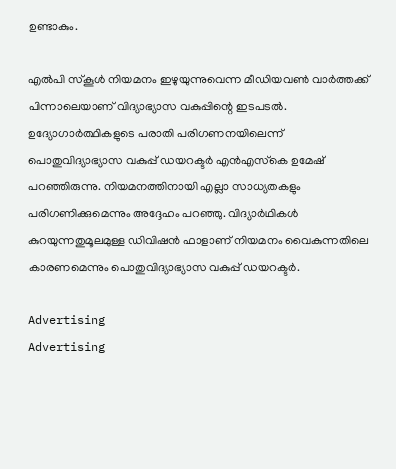ഉണ്ടാകും.

എൽപി സ്കൂൾ നിയമനം ഇഴുയുന്നുവെന്ന മീഡിയവൺ വാർത്തക്ക് പിന്നാലെയാണ് വിദ്യാഭ്യാസ വകുപ്പിന്റെ ഇടപടൽ. ഉദ്യോഗാര്‍ത്ഥികളുടെ പരാതി പരിഗണനയിലെന്ന് പൊതുവിദ്യാഭ്യാസ വകുപ്പ് ഡയറക്ടര്‍ എന്‍എസ്‌കെ ഉമേഷ് പറഞ്ഞിരുന്നു. നിയമനത്തിനായി എല്ലാ സാധ്യതകളും പരിഗണിക്കുമെന്നും അദ്ദേഹം പറഞ്ഞു. വിദ്യാര്‍ഥികള്‍ കുറയുന്നതുമൂലമുള്ള ഡിവിഷന്‍ ഫാളാണ് നിയമനം വൈകുന്നതിലെ കാരണമെന്നും പൊതുവിദ്യാഭ്യാസ വകുപ്പ് ഡയറക്ടര്‍.

Advertising
Advertising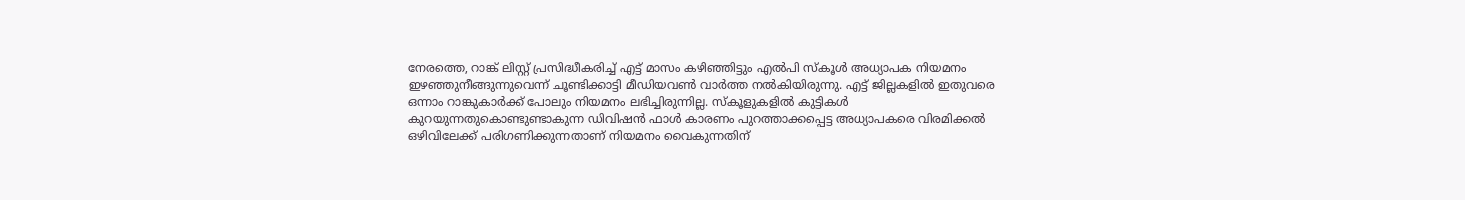നേരത്തെ, റാങ്ക് ലിസ്റ്റ് പ്രസിദ്ധീകരിച്ച് എട്ട് മാസം കഴിഞ്ഞിട്ടും എല്‍പി സ്‌കൂള്‍ അധ്യാപക നിയമനം ഇഴഞ്ഞുനീങ്ങുന്നുവെന്ന് ചൂണ്ടിക്കാട്ടി മീഡിയവണ്‍ വാര്‍ത്ത നല്‍കിയിരുന്നു. എട്ട് ജില്ലകളില്‍ ഇതുവരെ ഒന്നാം റാങ്കുകാര്‍ക്ക് പോലും നിയമനം ലഭിച്ചിരുന്നില്ല. സ്‌കൂളുകളില്‍ കുട്ടികള്‍ കുറയുന്നതുകൊണ്ടുണ്ടാകുന്ന ഡിവിഷന്‍ ഫാള്‍ കാരണം പുറത്താക്കപ്പെട്ട അധ്യാപകരെ വിരമിക്കല്‍ ഒഴിവിലേക്ക് പരിഗണിക്കുന്നതാണ് നിയമനം വൈകുന്നതിന്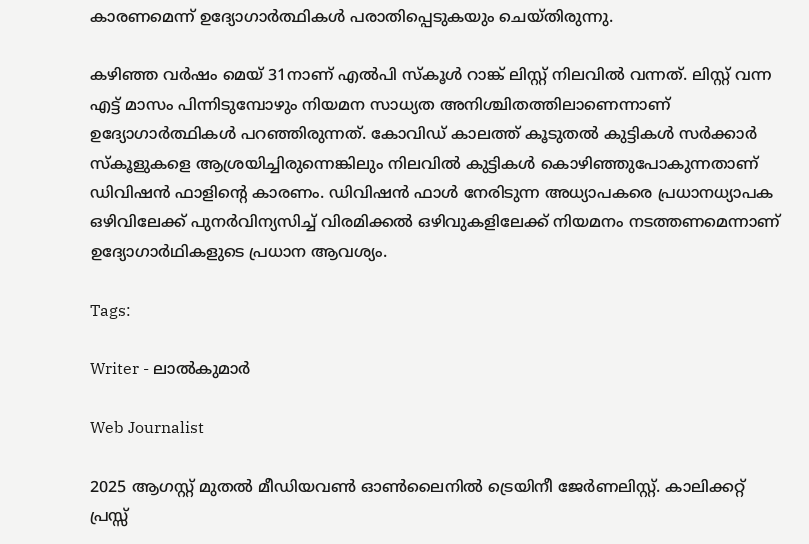കാരണമെന്ന് ഉദ്യോഗാര്‍ത്ഥികള്‍ പരാതിപ്പെടുകയും ചെയ്തിരുന്നു.

കഴിഞ്ഞ വര്‍ഷം മെയ് 31നാണ് എല്‍പി സ്‌കൂള്‍ റാങ്ക് ലിസ്റ്റ് നിലവില്‍ വന്നത്. ലിസ്റ്റ് വന്ന എട്ട് മാസം പിന്നിടുമ്പോഴും നിയമന സാധ്യത അനിശ്ചിതത്തിലാണെന്നാണ് ഉദ്യോഗാര്‍ത്ഥികള്‍ പറഞ്ഞിരുന്നത്. കോവിഡ് കാലത്ത് കൂടുതല്‍ കുട്ടികള്‍ സര്‍ക്കാര്‍ സ്‌കൂളുകളെ ആശ്രയിച്ചിരുന്നെങ്കിലും നിലവില്‍ കുട്ടികള്‍ കൊഴിഞ്ഞുപോകുന്നതാണ് ഡിവിഷന്‍ ഫാളിന്റെ കാരണം. ഡിവിഷന്‍ ഫാള്‍ നേരിടുന്ന അധ്യാപകരെ പ്രധാനധ്യാപക ഒഴിവിലേക്ക് പുനര്‍വിന്യസിച്ച് വിരമിക്കല്‍ ഒഴിവുകളിലേക്ക് നിയമനം നടത്തണമെന്നാണ് ഉദ്യോഗാര്‍ഥികളുടെ പ്രധാന ആവശ്യം.

Tags:

Writer - ലാൽകുമാർ

Web Journalist

2025 ആഗസ്റ്റ് മുതൽ മീഡിയവൺ ഓൺലൈനിൽ ട്രെയിനീ ജേർണലിസ്റ്റ്. കാലിക്കറ്റ് പ്രസ്സ്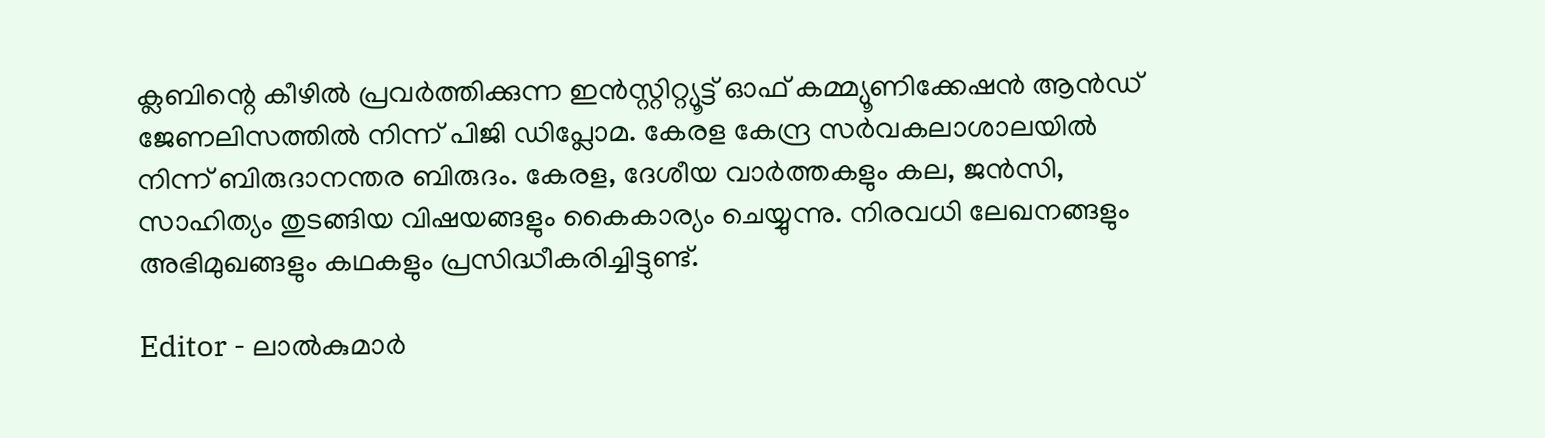ക്ലബിന്റെ കീഴില്‍ പ്രവര്‍ത്തിക്കുന്ന ഇന്‍സ്റ്റിറ്റ്യൂട്ട് ഓഫ് കമ്മ്യൂണിക്കേഷന്‍ ആന്‍ഡ് ജേണലിസത്തിൽ നിന്ന് പിജി ഡിപ്ലോമ. കേരള കേന്ദ്ര സർവകലാശാലയിൽ നിന്ന് ബിരുദാനന്തര ബിരുദം. കേരള, ദേശീയ വാർത്തകളും കല, ജൻസി, സാഹിത്യം തുടങ്ങിയ വിഷയങ്ങളും കൈകാര്യം ചെയ്യുന്നു. നിരവധി ലേഖനങ്ങളും അഭിമുഖങ്ങളും കഥകളും പ്രസിദ്ധീകരിച്ചിട്ടുണ്ട്.

Editor - ലാൽകുമാർ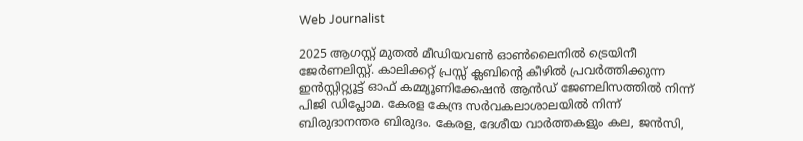Web Journalist

2025 ആഗസ്റ്റ് മുതൽ മീഡിയവൺ ഓൺലൈനിൽ ട്രെയിനീ ജേർണലിസ്റ്റ്. കാലിക്കറ്റ് പ്രസ്സ് ക്ലബിന്റെ കീഴില്‍ പ്രവര്‍ത്തിക്കുന്ന ഇന്‍സ്റ്റിറ്റ്യൂട്ട് ഓഫ് കമ്മ്യൂണിക്കേഷന്‍ ആന്‍ഡ് ജേണലിസത്തിൽ നിന്ന് പിജി ഡിപ്ലോമ. കേരള കേന്ദ്ര സർവകലാശാലയിൽ നിന്ന് ബിരുദാനന്തര ബിരുദം. കേരള, ദേശീയ വാർത്തകളും കല, ജൻസി,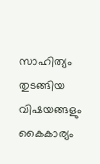സാഹിത്യം തുടങ്ങിയ വിഷയങ്ങളും കൈകാര്യം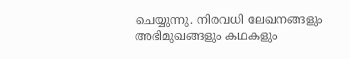ചെയ്യുന്നു. നിരവധി ലേഖനങ്ങളും അഭിമുഖങ്ങളും കഥകളും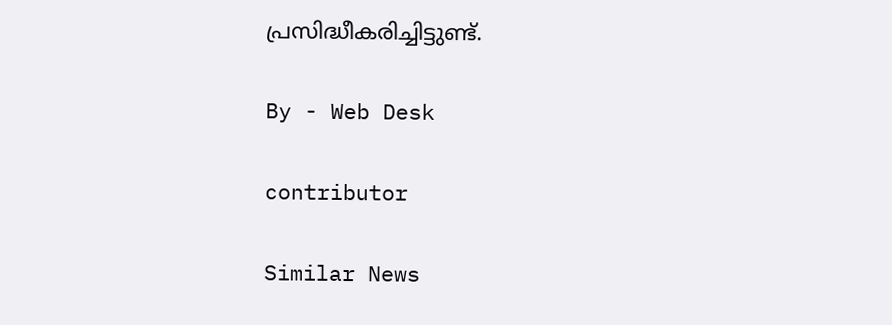പ്രസിദ്ധീകരിച്ചിട്ടുണ്ട്.

By - Web Desk

contributor

Similar News